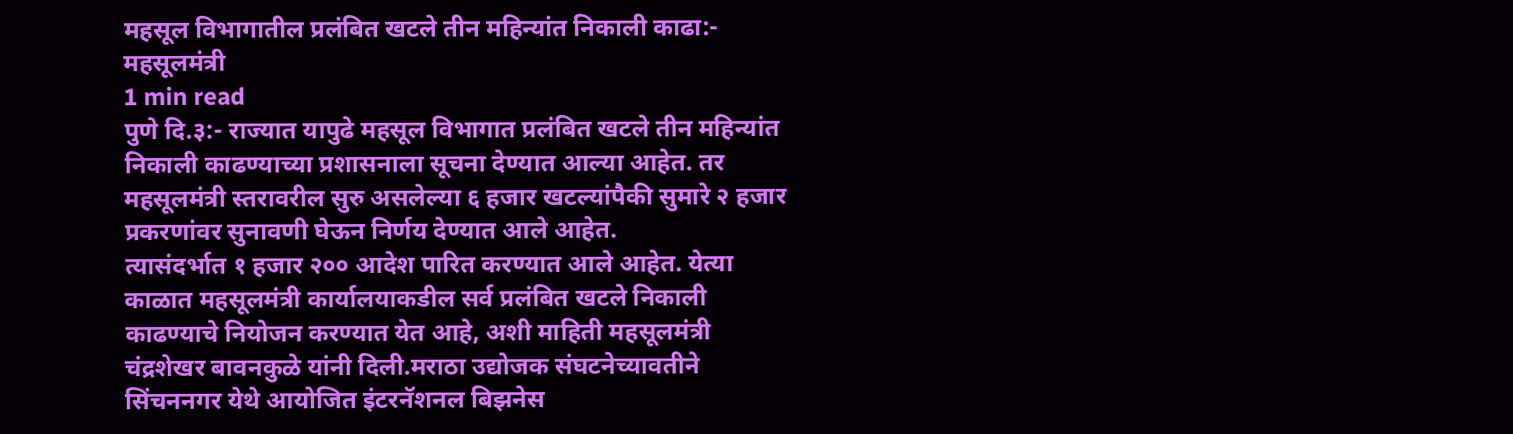महसूल विभागातील प्रलंबित खटले तीन महिन्यांत निकाली काढा:- महसूलमंत्री
1 min read
पुणे दि.३:- राज्यात यापुढे महसूल विभागात प्रलंबित खटले तीन महिन्यांत निकाली काढण्याच्या प्रशासनाला सूचना देण्यात आल्या आहेत. तर महसूलमंत्री स्तरावरील सुरु असलेल्या ६ हजार खटल्यांपैकी सुमारे २ हजार प्रकरणांवर सुनावणी घेऊन निर्णय देण्यात आले आहेत.
त्यासंदर्भात १ हजार २०० आदेश पारित करण्यात आले आहेत. येत्या काळात महसूलमंत्री कार्यालयाकडील सर्व प्रलंबित खटले निकाली काढण्याचे नियोजन करण्यात येत आहे, अशी माहिती महसूलमंत्री चंद्रशेखर बावनकुळे यांनी दिली.मराठा उद्योजक संघटनेच्यावतीने सिंचननगर येथे आयोजित इंटरनॅशनल बिझनेस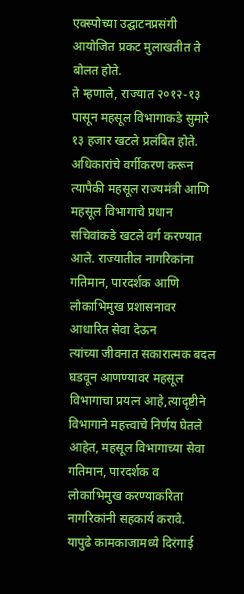एक्स्पोच्या उद्घाटनप्रसंगी आयोजित प्रकट मुलाखतीत ते बोलत होते.
ते म्हणाले, राज्यात २०१२-१३ पासून महसूल विभागाकडे सुमारे १३ हजार खटले प्रलंबित होते. अधिकारांचे वर्गीकरण करून त्यापैकी महसूल राज्यमंत्री आणि महसूल विभागाचे प्रधान सचिवांकडे खटले वर्ग करण्यात आले. राज्यातील नागरिकांना गतिमान, पारदर्शक आणि लोकाभिमुख प्रशासनावर आधारित सेवा देऊन
त्यांच्या जीवनात सकारात्मक बदल घडवून आणण्यावर महसूल विभागाचा प्रयत्न आहे,त्यादृष्टीने विभागाने महत्त्वाचे निर्णय घेतले आहेत, महसूल विभागाच्या सेवा गतिमान, पारदर्शक व लोकाभिमुख करण्याकरिता नागरिकांनी सहकार्य करावे.
यापुढे कामकाजामध्ये दिरंगाई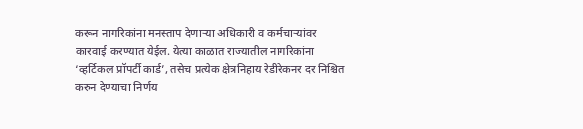करून नागरिकांना मनस्ताप देणाऱ्या अधिकारी व कर्मचाऱ्यांवर कारवाई करण्यात येईल. येत्या काळात राज्यातील नागरिकांना ‘व्हर्टिकल प्रॉपर्टी कार्ड’, तसेच प्रत्येक क्षेत्रनिहाय रेडीरेकनर दर निश्चित करुन देण्याचा निर्णय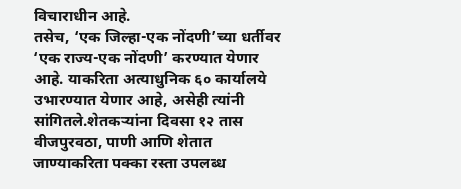विचाराधीन आहे.
तसेच, ‘एक जिल्हा-एक नोंदणी’च्या धर्तीवर ‘एक राज्य-एक नोंदणी’ करण्यात येणार आहे. याकरिता अत्याधुनिक ६० कार्यालये उभारण्यात येणार आहे, असेही त्यांनी सांगितले.शेतकऱ्यांना दिवसा १२ तास वीजपुरवठा, पाणी आणि शेतात जाण्याकरिता पक्का रस्ता उपलब्ध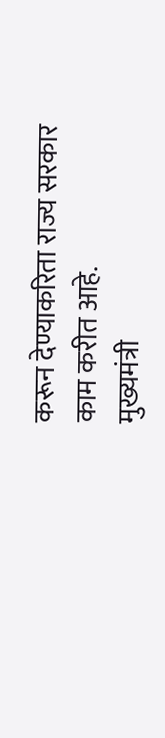करून देण्याकरिता राज्य सरकार काम करीत आहे.
मुख्यमंत्री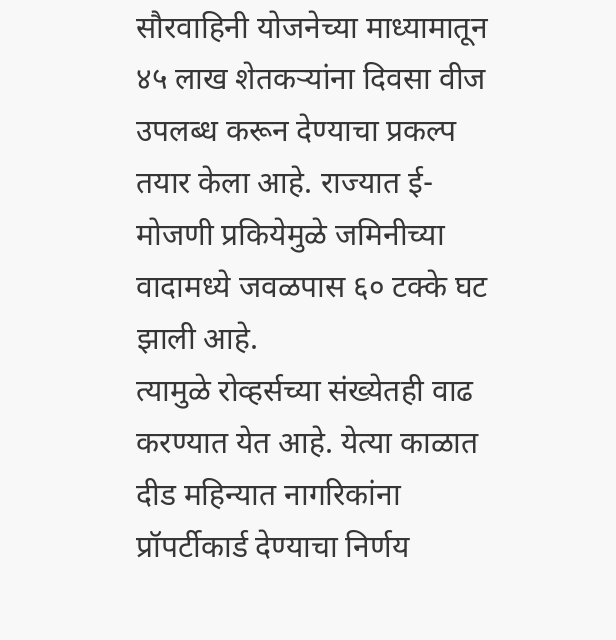सौरवाहिनी योजनेच्या माध्यामातून ४५ लाख शेतकऱ्यांना दिवसा वीज उपलब्ध करून देण्याचा प्रकल्प तयार केला आहे. राज्यात ई-मोजणी प्रकियेमुळे जमिनीच्या वादामध्ये जवळपास ६० टक्के घट झाली आहे.
त्यामुळे रोव्हर्सच्या संख्येतही वाढ करण्यात येत आहे. येत्या काळात दीड महिन्यात नागरिकांना प्रॉपर्टीकार्ड देण्याचा निर्णय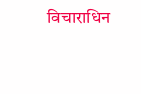विचाराधिन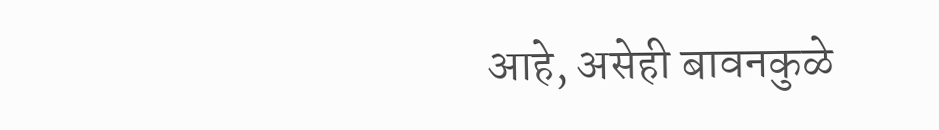आहे, असेही बावनकुळे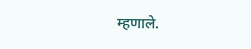म्हणाले.